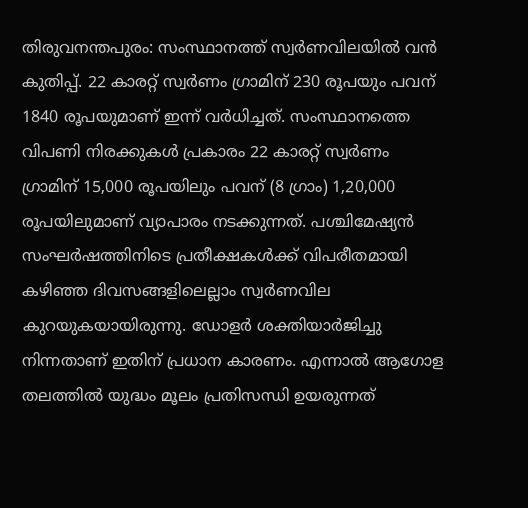തിരുവനന്തപുരം: സംസ്ഥാനത്ത് സ്വർണവിലയിൽ വൻ കുതിപ്പ്. 22 കാരറ്റ് സ്വർണം ഗ്രാമിന് 230 രൂപയും പവന് 1840 രൂപയുമാണ് ഇന്ന് വർധിച്ചത്. സംസ്ഥാനത്തെ വിപണി നിരക്കുകൾ പ്രകാരം 22 കാരറ്റ് സ്വർണം ഗ്രാമിന് 15,000 രൂപയിലും പവന് (8 ഗ്രാം) 1,20,000 രൂപയിലുമാണ് വ്യാപാരം നടക്കുന്നത്. പശ്ചിമേഷ്യൻ സംഘർഷത്തിനിടെ പ്രതീക്ഷകൾക്ക് വിപരീതമായി കഴിഞ്ഞ ദിവസങ്ങളിലെല്ലാം സ്വർണവില കുറയുകയായിരുന്നു. ഡോളർ ശക്തിയാർജിച്ചു നിന്നതാണ് ഇതിന് പ്രധാന കാരണം. എന്നാൽ ആഗോള തലത്തിൽ യുദ്ധം മൂലം പ്രതിസന്ധി ഉയരുന്നത്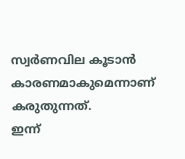സ്വർണവില കൂടാൻ കാരണമാകുമെന്നാണ് കരുതുന്നത്.
ഇന്ന്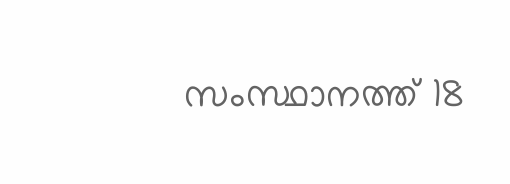സംസ്ഥാനത്ത് 18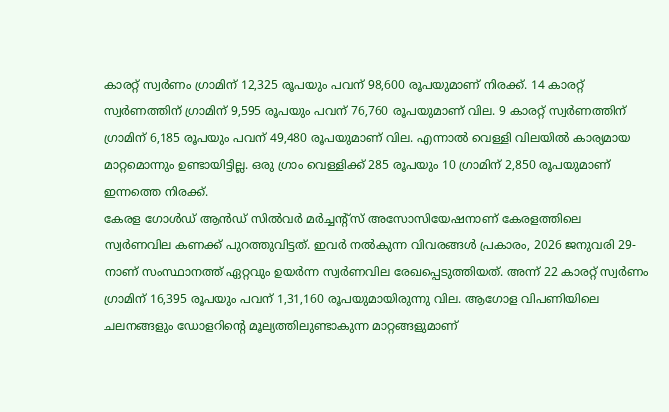കാരറ്റ് സ്വർണം ഗ്രാമിന് 12,325 രൂപയും പവന് 98,600 രൂപയുമാണ് നിരക്ക്. 14 കാരറ്റ് സ്വർണത്തിന് ഗ്രാമിന് 9,595 രൂപയും പവന് 76,760 രൂപയുമാണ് വില. 9 കാരറ്റ് സ്വർണത്തിന് ഗ്രാമിന് 6,185 രൂപയും പവന് 49,480 രൂപയുമാണ് വില. എന്നാൽ വെള്ളി വിലയിൽ കാര്യമായ മാറ്റമൊന്നും ഉണ്ടായിട്ടില്ല. ഒരു ഗ്രാം വെള്ളിക്ക് 285 രൂപയും 10 ഗ്രാമിന് 2,850 രൂപയുമാണ് ഇന്നത്തെ നിരക്ക്.
കേരള ഗോൾഡ് ആൻഡ് സിൽവർ മർച്ചന്റ്സ് അസോസിയേഷനാണ് കേരളത്തിലെ സ്വർണവില കണക്ക് പുറത്തുവിട്ടത്. ഇവർ നൽകുന്ന വിവരങ്ങൾ പ്രകാരം, 2026 ജനുവരി 29-നാണ് സംസ്ഥാനത്ത് ഏറ്റവും ഉയർന്ന സ്വർണവില രേഖപ്പെടുത്തിയത്. അന്ന് 22 കാരറ്റ് സ്വർണം ഗ്രാമിന് 16,395 രൂപയും പവന് 1,31,160 രൂപയുമായിരുന്നു വില. ആഗോള വിപണിയിലെ ചലനങ്ങളും ഡോളറിന്റെ മൂല്യത്തിലുണ്ടാകുന്ന മാറ്റങ്ങളുമാണ്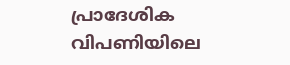പ്രാദേശിക വിപണിയിലെ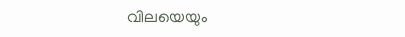വിലയെയും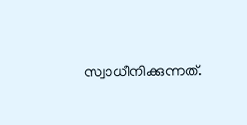സ്വാധീനിക്കുന്നത്.